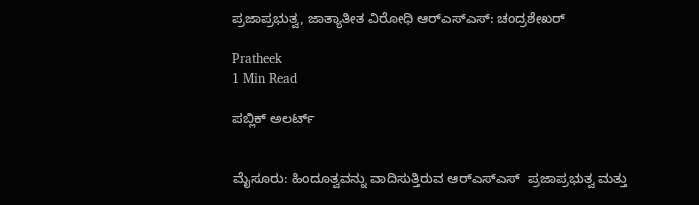ಪ್ರಜಾಪ್ರಭುತ್ವ, ಜಾತ್ಯಾತೀತ ವಿರೋಧಿ ಆರ್‌ಎಸ್‌ಎಸ್‌: ಚಂದ್ರಶೇಖರ್‌

Pratheek
1 Min Read

ಪಬ್ಲಿಕ್ ಅಲರ್ಟ್


ಮೈಸೂರು: ಹಿಂದೂತ್ವವನ್ನು ವಾದಿಸುತ್ತಿರುವ ಆರ್‌ಎಸ್‌ಎಸ್  ಪ್ರಜಾಪ್ರಭುತ್ವ ಮತ್ತು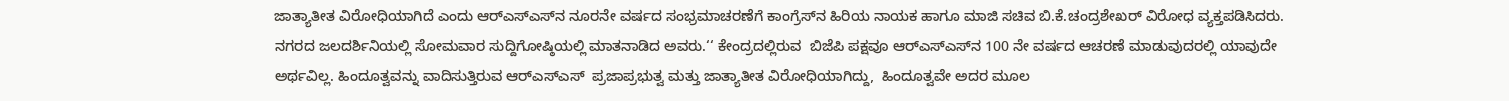ಜಾತ್ಯಾತೀತ ವಿರೋಧಿಯಾಗಿದೆ ಎಂದು ಆರ್‌ಎಸ್‌ಎಸ್‌ನ ನೂರನೇ ವರ್ಷದ ಸಂಭ್ರಮಾಚರಣೆಗೆ ಕಾಂಗ್ರೆಸ್‌ನ ಹಿರಿಯ ನಾಯಕ ಹಾಗೂ ಮಾಜಿ ಸಚಿವ ಬಿ.ಕೆ.ಚಂದ್ರಶೇಖರ್ ವಿರೋಧ ವ್ಯಕ್ತಪಡಿಸಿದರು.
ನಗರದ ಜಲದರ್ಶಿನಿಯಲ್ಲಿ ಸೋಮವಾರ ಸುದ್ದಿಗೋಷ್ಠಿಯಲ್ಲಿ ಮಾತನಾಡಿದ ಅವರು.‘‘ ಕೇಂದ್ರದಲ್ಲಿರುವ  ಬಿಜೆಪಿ ಪಕ್ಷವೂ ಆರ್‌ಎಸ್‌ಎಸ್‌ನ 100 ನೇ ವರ್ಷದ ಆಚರಣೆ ಮಾಡುವುದರಲ್ಲಿ ಯಾವುದೇ ಅರ್ಥವಿಲ್ಲ. ಹಿಂದೂತ್ವವನ್ನು ವಾದಿಸುತ್ತಿರುವ ಆರ್‌ಎಸ್‌ಎಸ್  ಪ್ರಜಾಪ್ರಭುತ್ವ ಮತ್ತು ಜಾತ್ಯಾತೀತ ವಿರೋಧಿಯಾಗಿದ್ದು,  ಹಿಂದೂತ್ವವೇ ಅದರ ಮೂಲ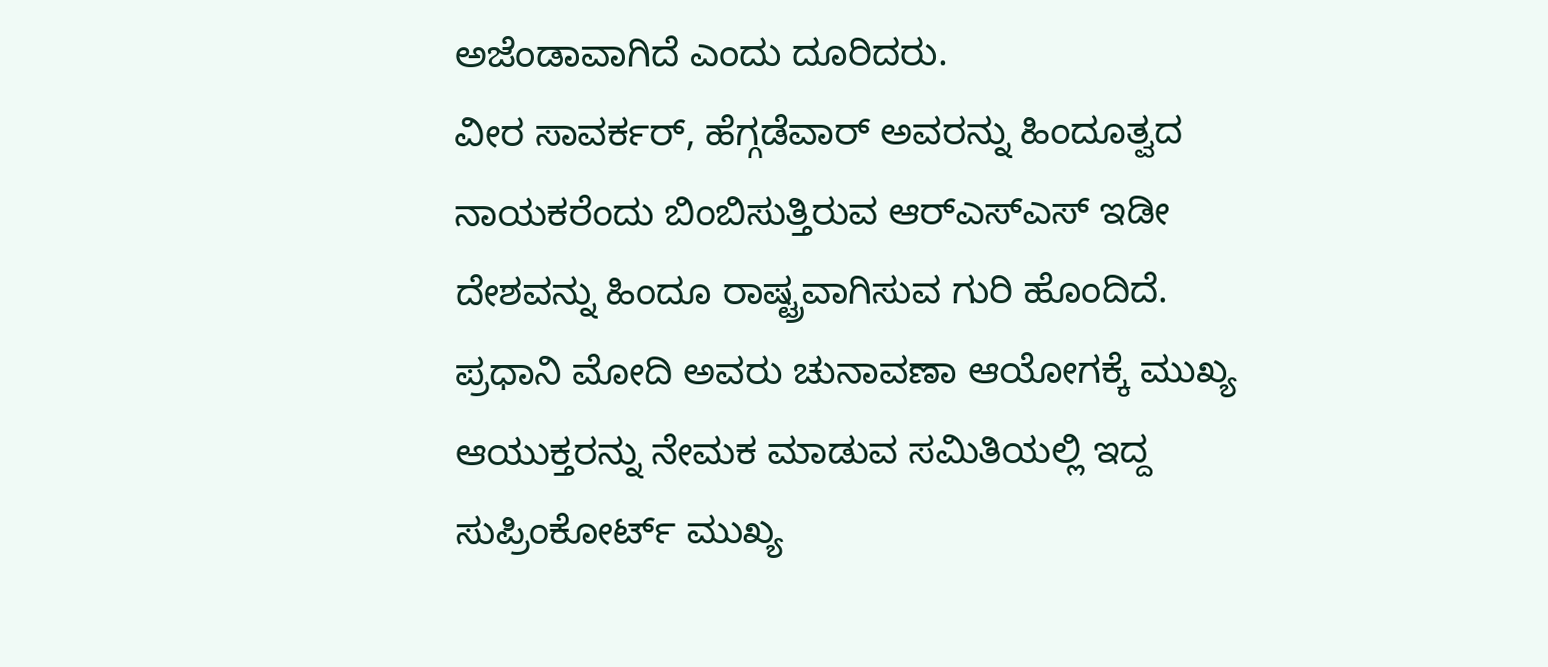ಅಜೆಂಡಾವಾಗಿದೆ ಎಂದು ದೂರಿದರು.
ವೀರ ಸಾವರ್ಕರ್, ಹೆಗ್ಗಡೆವಾರ್ ಅವರನ್ನು ಹಿಂದೂತ್ವದ ನಾಯಕರೆಂದು ಬಿಂಬಿಸುತ್ತಿರುವ ಆರ್‌ಎಸ್‌ಎಸ್ ಇಡೀ ದೇಶವನ್ನು ಹಿಂದೂ ರಾಷ್ಟ್ರವಾಗಿಸುವ ಗುರಿ ಹೊಂದಿದೆ. ಪ್ರಧಾನಿ ಮೋದಿ ಅವರು ಚುನಾವಣಾ ಆಯೋಗಕ್ಕೆ ಮುಖ್ಯ ಆಯುಕ್ತರನ್ನು ನೇಮಕ ಮಾಡುವ ಸಮಿತಿಯಲ್ಲಿ ಇದ್ದ ಸುಪ್ರಿಂಕೋರ್ಟ್ ಮುಖ್ಯ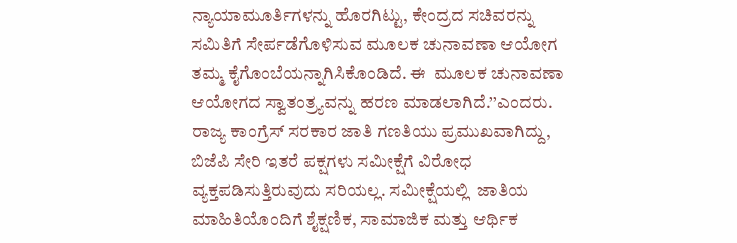ನ್ಯಾಯಾಮೂರ್ತಿಗಳನ್ನು ಹೊರಗಿಟ್ಟು, ಕೇಂದ್ರದ ಸಚಿವರನ್ನು ಸಮಿತಿಗೆ ಸೇರ್ಪಡೆಗೊಳಿಸುವ ಮೂಲಕ ಚುನಾವಣಾ ಆಯೋಗ ತಮ್ಮ ಕೈಗೊಂಬೆಯನ್ನಾಗಿಸಿಕೊಂಡಿದೆ. ಈ  ಮೂಲಕ ಚುನಾವಣಾ ಆಯೋಗದ ಸ್ವಾತಂತ್ರ್ಯವನ್ನು ಹರಣ ಮಾಡಲಾಗಿದೆ.’’ಎಂದರು.
ರಾಜ್ಯ ಕಾಂಗ್ರೆಸ್ ಸರಕಾರ ಜಾತಿ ಗಣತಿಯು ಪ್ರಮುಖವಾಗಿದ್ದು,  ಬಿಜೆಪಿ ಸೇರಿ ಇತರೆ ಪಕ್ಷಗಳು ಸಮೀಕ್ಷೆಗೆ ವಿರೋಧ ವ್ಯಕ್ತಪಡಿಸುತ್ತಿರುವುದು ಸರಿಯಲ್ಲ. ಸಮೀಕ್ಷೆಯಲ್ಲಿ  ಜಾತಿಯ ಮಾಹಿತಿಯೊಂದಿಗೆ ಶೈಕ್ಷಣಿಕ, ಸಾಮಾಜಿಕ ಮತ್ತು ಆರ್ಥಿಕ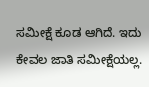ಸಮೀಕ್ಷೆ ಕೂಡ ಆಗಿದೆ. ಇದು ಕೇವಲ ಜಾತಿ ಸಮೀಕ್ಷೆಯಲ್ಲ.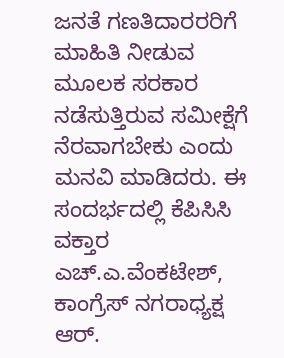ಜನತೆ ಗಣತಿದಾರರರಿಗೆ ಮಾಹಿತಿ ನೀಡುವ ಮೂಲಕ ಸರಕಾರ ನಡೆಸುತ್ತಿರುವ ಸಮೀಕ್ಷೆಗೆ ನೆರವಾಗಬೇಕು ಎಂದು ಮನವಿ ಮಾಡಿದರು. ಈ ಸಂದರ್ಭದಲ್ಲಿ ಕೆಪಿಸಿಸಿ ವಕ್ತಾರ ಎಚ್.ಎ.ವೆಂಕಟೇಶ್, ಕಾಂಗ್ರೆಸ್ ನಗರಾಧ್ಯಕ್ಷ ಆರ್.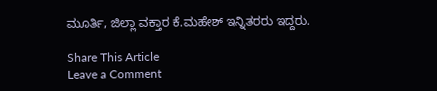ಮೂರ್ತಿ, ಜಿಲ್ಲಾ ವಕ್ತಾರ ಕೆ.ಮಹೇಶ್ ಇನ್ನಿತರರು ಇದ್ದರು.

Share This Article
Leave a Comment